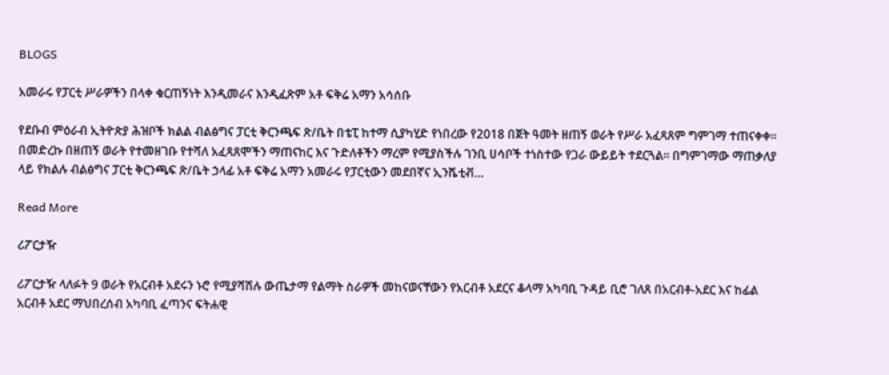BLOGS

አመራሩ የፓርቲ ሥራዎችን በላቀ ቁርጠኝነት እንዲመራና እንዲፈጽም አቶ ፍቅሬ አማን አሳሰቡ

የደቡብ ምዕራብ ኢትዮጵያ ሕዝቦች ክልል ብልፅግና ፓርቲ ቅርንጫፍ ጽ/ቤት በቴፒ ከተማ ሲያካሂድ የነበረው የ2018 በጀት ዓመት ዘጠኝ ወራት የሥራ አፈጻጸም ግምገማ ተጠናቀቀ። በመድረኩ በዘጠኝ ወራት የተመዘገቡ የተሻለ አፈጻጸሞችን ማጠናከር እና ጉድለቶችን ማረም የሚያስችሉ ገንቢ ሀሳቦች ተነስተው የጋራ ውይይት ተደርጓል። በግምገማው ማጠቃለያ ላይ የክልሉ ብልፅግና ፓርቲ ቅርንጫፍ ጽ/ቤት ኃላፊ አቶ ፍቅሬ አማን አመራሩ የፓርቲውን መደበኛና ኢንሼቲቭ…

Read More

ሪፖርታዥ

ሪፖርታዥ ላለፉት 9 ወራት የአርብቶ አደሩን ኑሮ የሚያሻሽሉ ውጤታማ የልማት ስራዎች መከናወናቸውን የአርብቶ አደርና ቆላማ አካባቢ ጉዳይ ቢሮ ገለጸ በአርብቶ-አደር እና ከፊል አርብቶ አደር ማህበረሰብ አካባቢ ፈጣንና ፍትሐዊ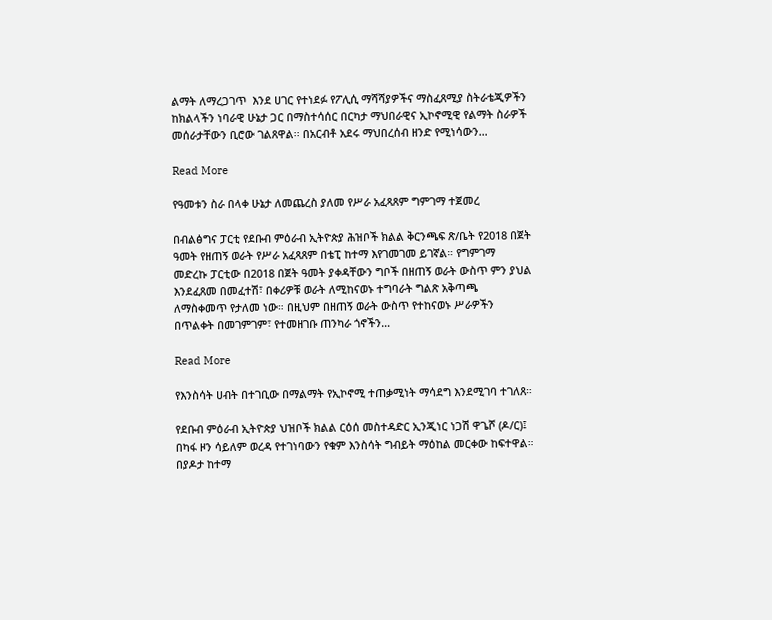ልማት ለማረጋገጥ  እንደ ሀገር የተነደፉ የፖሊሲ ማሻሻያዎችና ማስፈጸሚያ ስትራቴጂዎችን ከክልላችን ነባራዊ ሁኔታ ጋር በማስተሳሰር በርካታ ማህበራዊና ኢኮኖሚዊ የልማት ስራዎች መሰራታቸውን ቢሮው ገልጸዋል፡፡ በአርብቶ አደሩ ማህበረሰብ ዘንድ የሚነሳውን…

Read More

የዓመቱን ስራ በላቀ ሁኔታ ለመጨረስ ያለመ የሥራ አፈጻጸም ግምገማ ተጀመረ

በብልፅግና ፓርቲ የደቡብ ምዕራብ ኢትዮጵያ ሕዝቦች ክልል ቅርንጫፍ ጽ/ቤት የ2018 በጀት ዓመት የዘጠኝ ወራት የሥራ አፈጻጸም በቴፒ ከተማ እየገመገመ ይገኛል። የግምገማ መድረኩ ፓርቲው በ2018 በጀት ዓመት ያቀዳቸውን ግቦች በዘጠኝ ወራት ውስጥ ምን ያህል እንደፈጸመ በመፈተሽ፣ በቀሪዎቹ ወራት ለሚከናወኑ ተግባራት ግልጽ አቅጣጫ ለማስቀመጥ የታለመ ነው። በዚህም በዘጠኝ ወራት ውስጥ የተከናወኑ ሥራዎችን በጥልቀት በመገምገም፣ የተመዘገቡ ጠንካራ ጎኖችን…

Read More

የእንስሳት ሀብት በተገቢው በማልማት የኢኮኖሚ ተጠቃሚነት ማሳደግ እንደሚገባ ተገለጸ።

የደቡብ ምዕራብ ኢትዮጵያ ህዝቦች ክልል ርዕሰ መስተዳድር ኢንጂነር ነጋሽ ዋጌሾ (ዶ/ር)፤ በካፋ ዞን ሳይለም ወረዳ የተገነባውን የቁም እንስሳት ግብይት ማዕከል መርቀው ከፍተዋል። በያዶታ ከተማ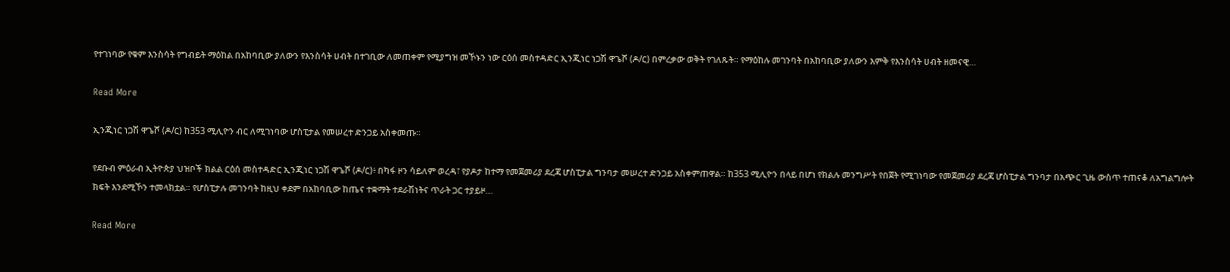የተገነባው የቁም እንስሳት የግብይት ማዕከል በአከባቢው ያለውን የእንስሳት ሀብት በተገቢው ለመጠቀም የሚያግዝ መኾኑን ነው ርዕሰ መስተዳድር ኢንጂነር ነጋሽ ዋጌሾ (ዶ/ር) በምረቃው ወቅት የገለጹት። የማዕከሉ መገንባት በአከባቢው ያለውን እምቅ የእንስሳት ሀብት ዘመናዊ…

Read More

ኢንጂነር ነጋሽ ዋጌሾ (ዶ/ር) ከ353 ሚሊዮን ብር ለሚገነባው ሆስፒታል የመሠረተ ድንጋይ አስቀመጡ።

የደቡብ ምዕራብ ኢትዮጵያ ህዝቦች ክልል ርዕሰ መስተዳድር ኢንጂነር ነጋሽ ዋጌሾ (ዶ/ር)፥ በካፋ ዞን ሳይለም ወረዳ፣ የያዶታ ከተማ የመጀመሪያ ደረጃ ሆስፒታል ግንባታ መሠረተ ድንጋይ አስቀምጠዋል። ከ353 ሚሊዮን በላይ በሆነ የክልሉ መንግሥት የበጀት የሚገነባው የመጀመሪያ ደረጃ ሆስፒታል ግንባታ በአጭር ጊዜ ውስጥ ተጠናቆ ለአግልግሎት ክፍት እንደሚኾን ተመላክቷል። የሆስፒታሉ መገንባት ከዚህ ቀደም በአከባቢው ከጤና ተቋማት ተደራሽነትና ጥራት ጋር ተያይዞ…

Read More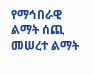የማኅበራዊ ልማት ሰጪ መሠረተ ልማት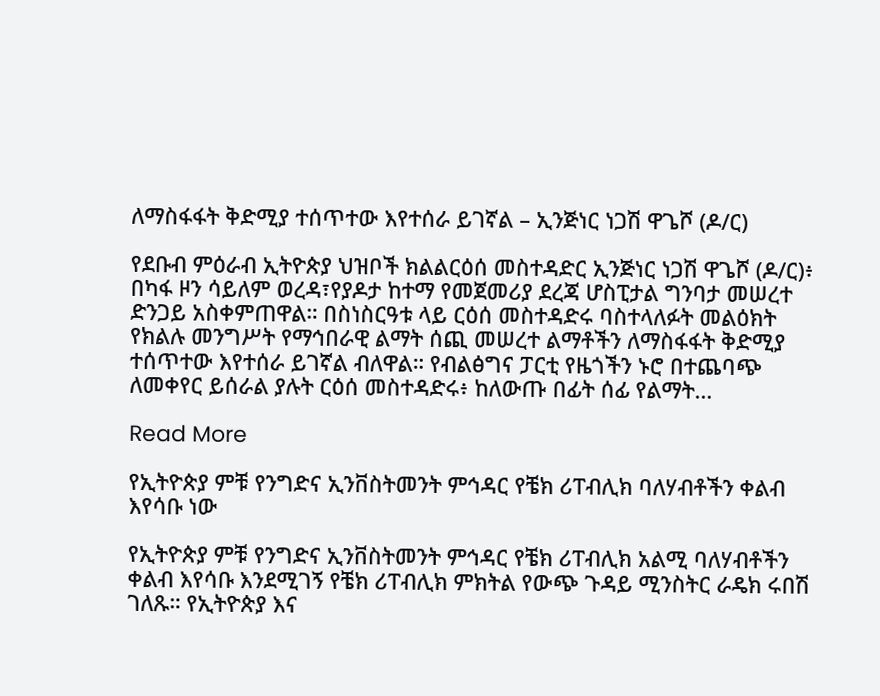ለማስፋፋት ቅድሚያ ተሰጥተው እየተሰራ ይገኛል – ኢንጅነር ነጋሽ ዋጌሾ (ዶ/ር)

የደቡብ ምዕራብ ኢትዮጵያ ህዝቦች ክልልርዕሰ መስተዳድር ኢንጅነር ነጋሽ ዋጌሾ (ዶ/ር)፥ በካፋ ዞን ሳይለም ወረዳ፣የያዶታ ከተማ የመጀመሪያ ደረጃ ሆስፒታል ግንባታ መሠረተ ድንጋይ አስቀምጠዋል። በስነስርዓቱ ላይ ርዕሰ መስተዳድሩ ባስተላለፉት መልዕክት የክልሉ መንግሥት የማኅበራዊ ልማት ሰጪ መሠረተ ልማቶችን ለማስፋፋት ቅድሚያ ተሰጥተው እየተሰራ ይገኛል ብለዋል። የብልፅግና ፓርቲ የዜጎችን ኑሮ በተጨባጭ ለመቀየር ይሰራል ያሉት ርዕሰ መስተዳድሩ፥ ከለውጡ በፊት ሰፊ የልማት…

Read More

የኢትዮጵያ ምቹ የንግድና ኢንቨስትመንት ምኅዳር የቼክ ሪፐብሊክ ባለሃብቶችን ቀልብ እየሳቡ ነው

የኢትዮጵያ ምቹ የንግድና ኢንቨስትመንት ምኅዳር የቼክ ሪፐብሊክ አልሚ ባለሃብቶችን ቀልብ እየሳቡ እንደሚገኝ የቼክ ሪፐብሊክ ምክትል የውጭ ጉዳይ ሚንስትር ራዴክ ሩበሽ ገለጹ። የኢትዮጵያ እና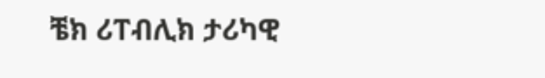ቼክ ሪፐብሊክ ታሪካዊ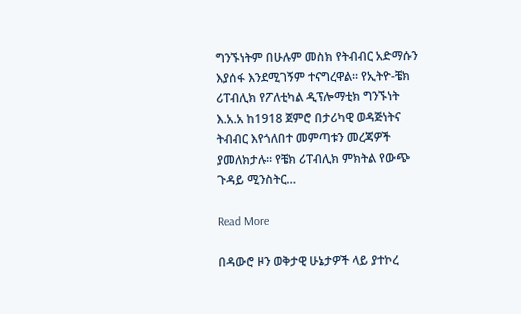ግንኙነትም በሁሉም መስክ የትብብር አድማሱን እያሰፋ እንደሚገኝም ተናግረዋል። የኢትዮ-ቼክ ሪፐብሊክ የፖለቲካል ዲፕሎማቲክ ግንኙነት እ.አ.አ ከ1918 ጀምሮ በታሪካዊ ወዳጅነትና ትብብር እየጎለበተ መምጣቱን መረጃዎች ያመለክታሉ። የቼክ ሪፐብሊክ ምክትል የውጭ ጉዳይ ሚንስትር…

Read More

በዳውሮ ዞን ወቅታዊ ሁኔታዎች ላይ ያተኮረ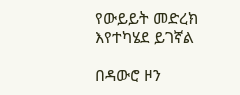የውይይት መድረክ እየተካሄደ ይገኛል

በዳውሮ ዞን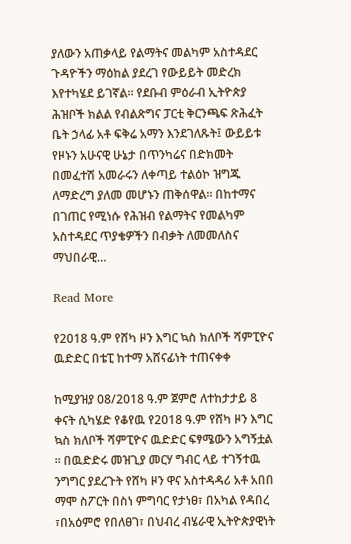ያለውን አጠቃላይ የልማትና መልካም አስተዳደር ጉዳዮችን ማዕከል ያደረገ የውይይት መድረክ እየተካሄደ ይገኛል። የደቡብ ምዕራብ ኢትዮጵያ ሕዝቦች ክልል የብልጽግና ፓርቲ ቅርንጫፍ ጽሕፈት ቤት ኃላፊ አቶ ፍቅሬ አማን እንደገለጹት፤ ውይይቱ የዞኑን አሁናዊ ሁኔታ በጥንካሬና በድክመት በመፈተሽ አመራሩን ለቀጣይ ተልዕኮ ዝግጁ ለማድረግ ያለመ መሆኑን ጠቅሰዋል። በከተማና በገጠር የሚነሱ የሕዝብ የልማትና የመልካም አስተዳደር ጥያቄዎችን በብቃት ለመመለስና ማህበራዊ…

Read More

የ2018 ዓ.ም የሸካ ዞን እግር ኳስ ክለቦች ሻምፒዮና ዉድድር በቴፒ ከተማ አሸናፊነት ተጠናቀቀ

ከሚያዝያ 08/2018 ዓ.ም ጀምሮ ለተከታታይ 8 ቀናት ሲካሄድ የቆየዉ የ2018 ዓ.ም የሸካ ዞን እግር ኳስ ክለቦች ሻምፒዮና ዉድድር ፍፃሜውን አግኝቷል ። በዉድድሩ መዝጊያ መርሃ ግብር ላይ ተገኝተዉ ንግግር ያደረጉት የሸካ ዞን ዋና አስተዳዳሪ አቶ አበበ ማሞ ስፖርት በስነ ምግባር የታነፀ፣ በአካል የዳበረ ፣በአዕምሮ የበለፀገ፣ በህብረ ብሄራዊ ኢትዮጵያዊነት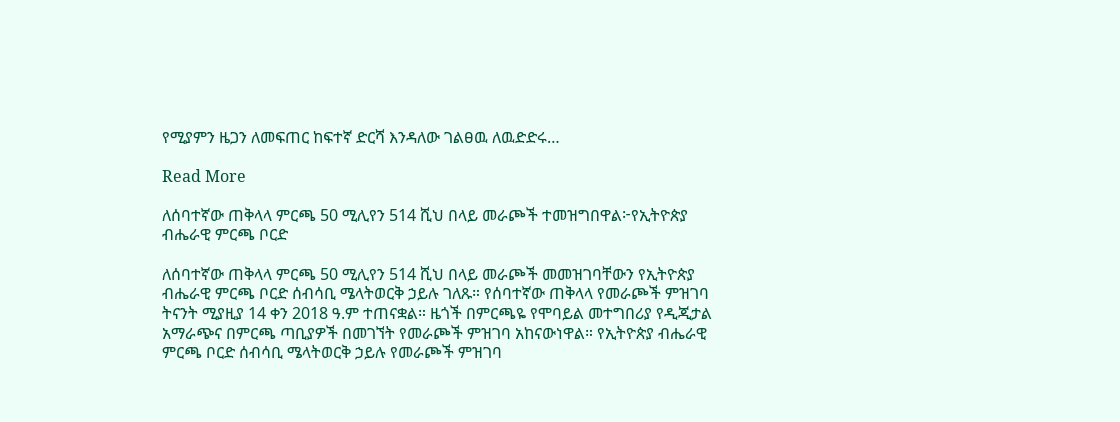የሚያምን ዜጋን ለመፍጠር ከፍተኛ ድርሻ እንዳለው ገልፀዉ ለዉድድሩ…

Read More

ለሰባተኛው ጠቅላላ ምርጫ 50 ሚሊየን 514 ሺህ በላይ መራጮች ተመዝግበዋል፦የኢትዮጵያ ብሔራዊ ምርጫ ቦርድ

ለሰባተኛው ጠቅላላ ምርጫ 50 ሚሊየን 514 ሺህ በላይ መራጮች መመዝገባቸውን የኢትዮጵያ ብሔራዊ ምርጫ ቦርድ ሰብሳቢ ሜላትወርቅ ኃይሉ ገለጹ። የሰባተኛው ጠቅላላ የመራጮች ምዝገባ ትናንት ሚያዚያ 14 ቀን 2018 ዓ.ም ተጠናቋል። ዜጎች በምርጫዬ የሞባይል መተግበሪያ የዲጂታል አማራጭና በምርጫ ጣቢያዎች በመገኘት የመራጮች ምዝገባ አከናውነዋል። የኢትዮጵያ ብሔራዊ ምርጫ ቦርድ ሰብሳቢ ሜላትወርቅ ኃይሉ የመራጮች ምዝገባ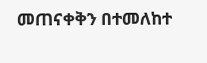መጠናቀቅን በተመለከተ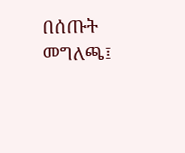በሰጡት መግለጫ፤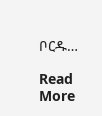ቦርዱ…

Read More